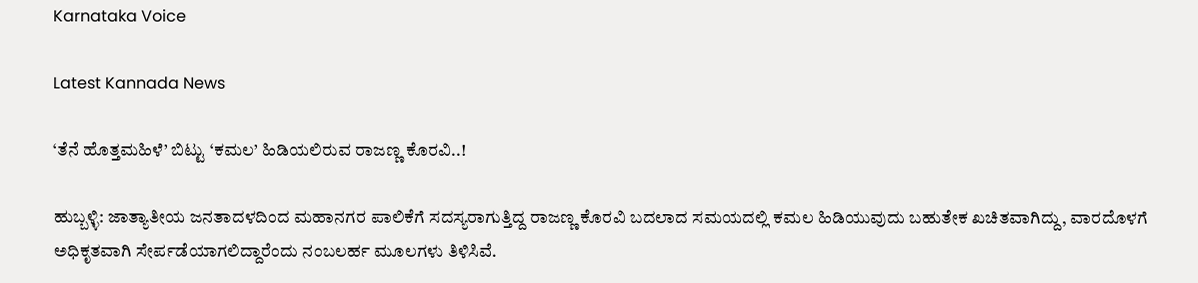Karnataka Voice

Latest Kannada News

‘ತೆನೆ ಹೊತ್ತಮಹಿಳೆ’ ಬಿಟ್ಟು ‘ಕಮಲ’ ಹಿಡಿಯಲಿರುವ ರಾಜಣ್ಣ ಕೊರವಿ..!

ಹುಬ್ಬಳ್ಳಿ: ಜಾತ್ಯಾತೀಯ ಜನತಾದಳದಿಂದ ಮಹಾನಗರ ಪಾಲಿಕೆಗೆ ಸದಸ್ಯರಾಗುತ್ತಿದ್ದ ರಾಜಣ್ಣ ಕೊರವಿ ಬದಲಾದ ಸಮಯದಲ್ಲಿ ಕಮಲ ಹಿಡಿಯುವುದು ಬಹುತೇಕ ಖಚಿತವಾಗಿದ್ದು, ವಾರದೊಳಗೆ ಅಧಿಕೃತವಾಗಿ ಸೇರ್ಪಡೆಯಾಗಲಿದ್ದಾರೆಂದು ನಂಬಲರ್ಹ ಮೂಲಗಳು ತಿಳಿಸಿವೆ.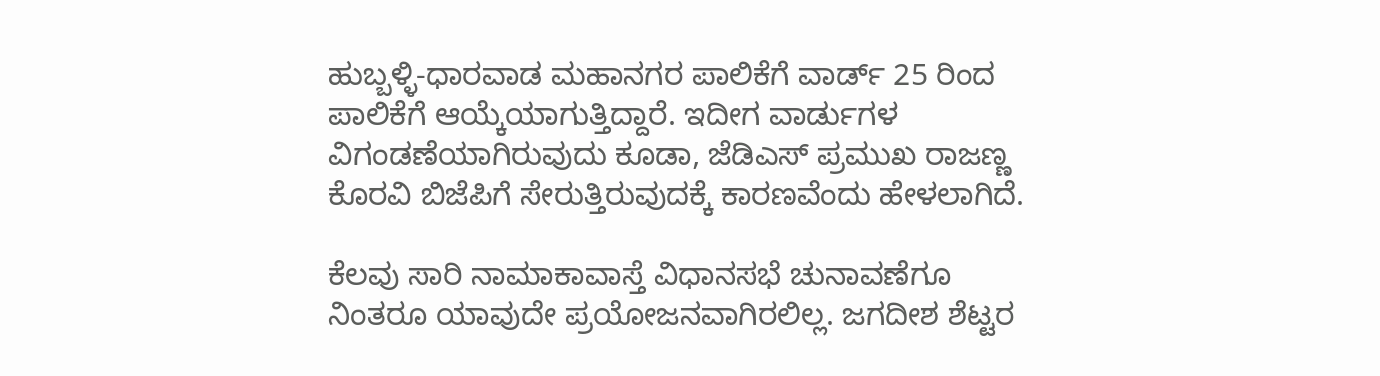ಹುಬ್ಬಳ್ಳಿ-ಧಾರವಾಡ ಮಹಾನಗರ ಪಾಲಿಕೆಗೆ ವಾರ್ಡ್ 25 ರಿಂದ ಪಾಲಿಕೆಗೆ ಆಯ್ಕೆಯಾಗುತ್ತಿದ್ದಾರೆ. ಇದೀಗ ವಾರ್ಡುಗಳ ವಿಗಂಡಣೆಯಾಗಿರುವುದು ಕೂಡಾ, ಜೆಡಿಎಸ್ ಪ್ರಮುಖ ರಾಜಣ್ಣ ಕೊರವಿ ಬಿಜೆಪಿಗೆ ಸೇರುತ್ತಿರುವುದಕ್ಕೆ ಕಾರಣವೆಂದು ಹೇಳಲಾಗಿದೆ.

ಕೆಲವು ಸಾರಿ ನಾಮಾಕಾವಾಸ್ತೆ ವಿಧಾನಸಭೆ ಚುನಾವಣೆಗೂ ನಿಂತರೂ ಯಾವುದೇ ಪ್ರಯೋಜನವಾಗಿರಲಿಲ್ಲ. ಜಗದೀಶ ಶೆಟ್ಟರ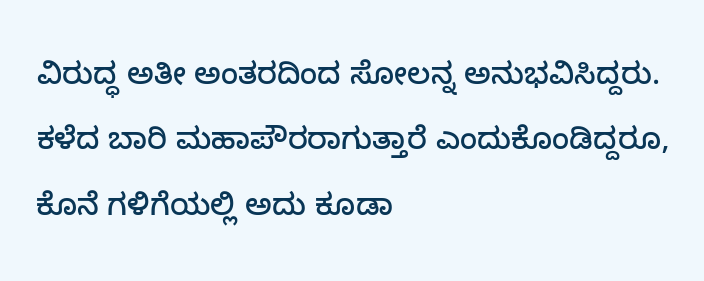ವಿರುದ್ಧ ಅತೀ ಅಂತರದಿಂದ ಸೋಲನ್ನ ಅನುಭವಿಸಿದ್ದರು. ಕಳೆದ ಬಾರಿ ಮಹಾಪೌರರಾಗುತ್ತಾರೆ ಎಂದುಕೊಂಡಿದ್ದರೂ, ಕೊನೆ ಗಳಿಗೆಯಲ್ಲಿ ಅದು ಕೂಡಾ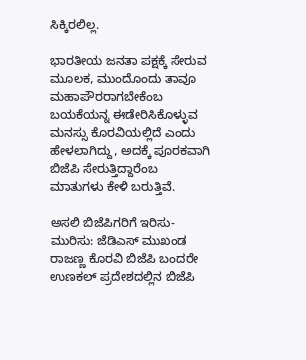ಸಿಕ್ಕಿರಲಿಲ್ಲ.

ಭಾರತೀಯ ಜನತಾ ಪಕ್ಷಕ್ಕೆ ಸೇರುವ ಮೂಲಕ, ಮುಂದೊಂದು ತಾವೂ ಮಹಾಪೌರರಾಗಬೇಕೆಂಬ ಬಯಕೆಯನ್ನ ಈಡೇರಿಸಿಕೊಳ್ಳುವ ಮನಸ್ಸು ಕೊರವಿಯಲ್ಲಿದೆ ಎಂದು ಹೇಳಲಾಗಿದ್ದು, ಅದಕ್ಕೆ ಪೂರಕವಾಗಿ ಬಿಜೆಪಿ ಸೇರುತ್ತಿದ್ದಾರೆಂಬ ಮಾತುಗಳು ಕೇಳಿ ಬರುತ್ತಿವೆ.

ಅಸಲಿ ಬಿಜೆಪಿಗರಿಗೆ ಇರಿಸು-ಮುರಿಸು: ಜೆಡಿಎಸ್ ಮುಖಂಡ ರಾಜಣ್ಣ ಕೊರವಿ ಬಿಜೆಪಿ ಬಂದರೇ ಉಣಕಲ್ ಪ್ರದೇಶದಲ್ಲಿನ ಬಿಜೆಪಿ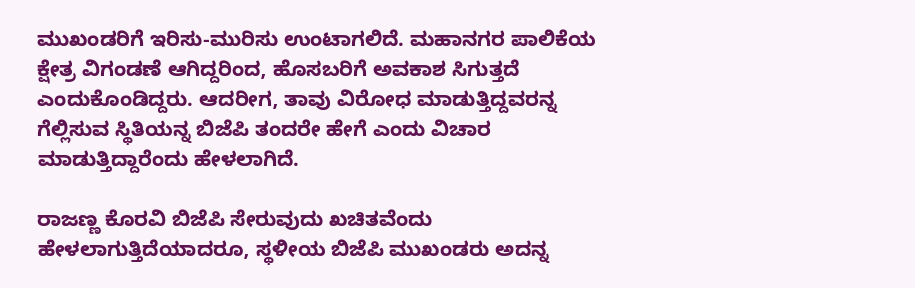ಮುಖಂಡರಿಗೆ ಇರಿಸು-ಮುರಿಸು ಉಂಟಾಗಲಿದೆ. ಮಹಾನಗರ ಪಾಲಿಕೆಯ ಕ್ಷೇತ್ರ ವಿಗಂಡಣೆ ಆಗಿದ್ದರಿಂದ, ಹೊಸಬರಿಗೆ ಅವಕಾಶ ಸಿಗುತ್ತದೆ ಎಂದುಕೊಂಡಿದ್ದರು. ಆದರೀಗ, ತಾವು ವಿರೋಧ ಮಾಡುತ್ತಿದ್ದವರನ್ನ ಗೆಲ್ಲಿಸುವ ಸ್ಥಿತಿಯನ್ನ ಬಿಜೆಪಿ ತಂದರೇ ಹೇಗೆ ಎಂದು ವಿಚಾರ ಮಾಡುತ್ತಿದ್ದಾರೆಂದು ಹೇಳಲಾಗಿದೆ.

ರಾಜಣ್ಣ ಕೊರವಿ ಬಿಜೆಪಿ ಸೇರುವುದು ಖಚಿತವೆಂದು ಹೇಳಲಾಗುತ್ತಿದೆಯಾದರೂ, ಸ್ಥಳೀಯ ಬಿಜೆಪಿ ಮುಖಂಡರು ಅದನ್ನ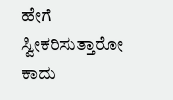ಹೇಗೆ ಸ್ವೀಕರಿಸುತ್ತಾರೋ ಕಾದು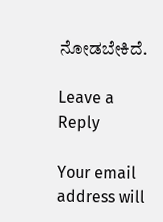ನೋಡಬೇಕಿದೆ.

Leave a Reply

Your email address will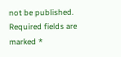not be published. Required fields are marked *